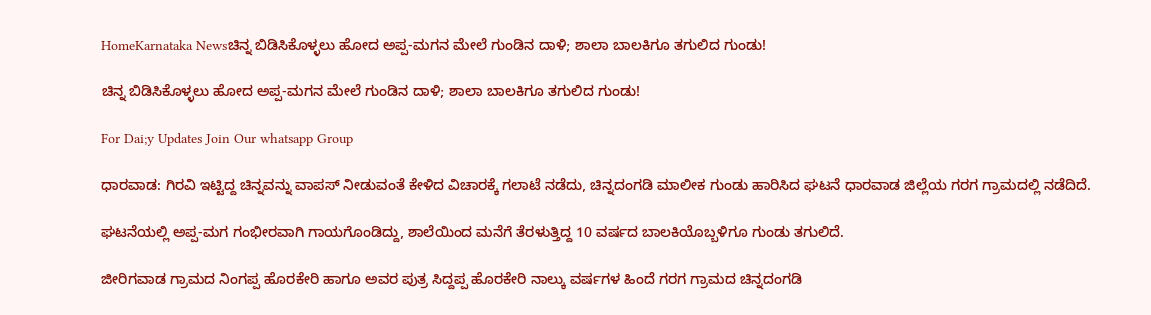HomeKarnataka Newsಚಿನ್ನ ಬಿಡಿಸಿಕೊಳ್ಳಲು ಹೋದ ಅಪ್ಪ-ಮಗನ ಮೇಲೆ ಗುಂಡಿನ ದಾಳಿ; ಶಾಲಾ ಬಾಲಕಿಗೂ ತಗುಲಿದ ಗುಂಡು!

ಚಿನ್ನ ಬಿಡಿಸಿಕೊಳ್ಳಲು ಹೋದ ಅಪ್ಪ-ಮಗನ ಮೇಲೆ ಗುಂಡಿನ ದಾಳಿ; ಶಾಲಾ ಬಾಲಕಿಗೂ ತಗುಲಿದ ಗುಂಡು!

For Dai;y Updates Join Our whatsapp Group

ಧಾರವಾಡ: ಗಿರವಿ ಇಟ್ಟಿದ್ದ ಚಿನ್ನವನ್ನು ವಾಪಸ್ ನೀಡುವಂತೆ ಕೇಳಿದ ವಿಚಾರಕ್ಕೆ ಗಲಾಟೆ ನಡೆದು, ಚಿನ್ನದಂಗಡಿ ಮಾಲೀಕ ಗುಂಡು ಹಾರಿಸಿದ ಘಟನೆ ಧಾರವಾಡ ಜಿಲ್ಲೆಯ ಗರಗ ಗ್ರಾಮದಲ್ಲಿ ನಡೆದಿದೆ.

ಘಟನೆಯಲ್ಲಿ ಅಪ್ಪ-ಮಗ ಗಂಭೀರವಾಗಿ ಗಾಯಗೊಂಡಿದ್ದು, ಶಾಲೆಯಿಂದ ಮನೆಗೆ ತೆರಳುತ್ತಿದ್ದ 10 ವರ್ಷದ ಬಾಲಕಿಯೊಬ್ಬಳಿಗೂ ಗುಂಡು ತಗುಲಿದೆ.

ಜೀರಿಗವಾಡ ಗ್ರಾಮದ ನಿಂಗಪ್ಪ ಹೊರಕೇರಿ ಹಾಗೂ ಅವರ ಪುತ್ರ ಸಿದ್ದಪ್ಪ ಹೊರಕೇರಿ ನಾಲ್ಕು ವರ್ಷಗಳ ಹಿಂದೆ ಗರಗ ಗ್ರಾಮದ ಚಿನ್ನದಂಗಡಿ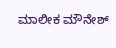ಮಾಲೀಕ ಮೌನೇಶ್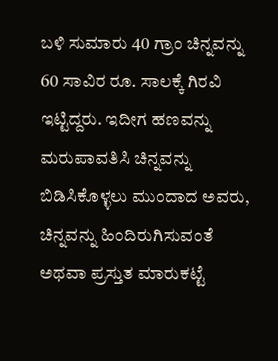ಬಳಿ ಸುಮಾರು 40 ಗ್ರಾಂ ಚಿನ್ನವನ್ನು 60 ಸಾವಿರ ರೂ. ಸಾಲಕ್ಕೆ ಗಿರವಿ ಇಟ್ಟಿದ್ದರು. ಇದೀಗ ಹಣವನ್ನು ಮರುಪಾವತಿಸಿ ಚಿನ್ನವನ್ನು ಬಿಡಿಸಿಕೊಳ್ಳಲು ಮುಂದಾದ ಅವರು, ಚಿನ್ನವನ್ನು ಹಿಂದಿರುಗಿಸುವಂತೆ ಅಥವಾ ಪ್ರಸ್ತುತ ಮಾರುಕಟ್ಟೆ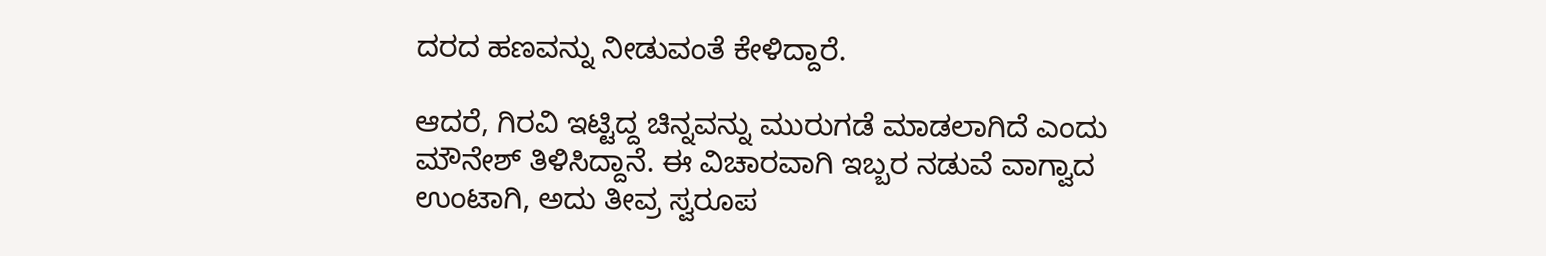ದರದ ಹಣವನ್ನು ನೀಡುವಂತೆ ಕೇಳಿದ್ದಾರೆ.

ಆದರೆ, ಗಿರವಿ ಇಟ್ಟಿದ್ದ ಚಿನ್ನವನ್ನು ಮುರುಗಡೆ ಮಾಡಲಾಗಿದೆ ಎಂದು ಮೌನೇಶ್ ತಿಳಿಸಿದ್ದಾನೆ. ಈ ವಿಚಾರವಾಗಿ ಇಬ್ಬರ ನಡುವೆ ವಾಗ್ವಾದ ಉಂಟಾಗಿ, ಅದು ತೀವ್ರ ಸ್ವರೂಪ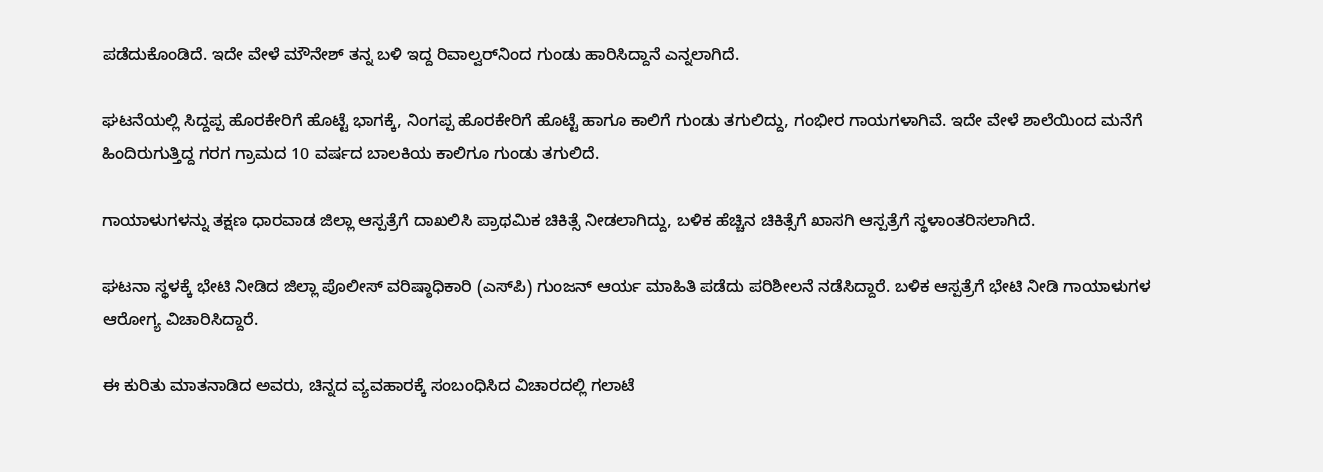ಪಡೆದುಕೊಂಡಿದೆ. ಇದೇ ವೇಳೆ ಮೌನೇಶ್ ತನ್ನ ಬಳಿ ಇದ್ದ ರಿವಾಲ್ವರ್‌ನಿಂದ ಗುಂಡು ಹಾರಿಸಿದ್ದಾನೆ ಎನ್ನಲಾಗಿದೆ.

ಘಟನೆಯಲ್ಲಿ ಸಿದ್ದಪ್ಪ ಹೊರಕೇರಿಗೆ ಹೊಟ್ಟೆ ಭಾಗಕ್ಕೆ, ನಿಂಗಪ್ಪ ಹೊರಕೇರಿಗೆ ಹೊಟ್ಟೆ ಹಾಗೂ ಕಾಲಿಗೆ ಗುಂಡು ತಗುಲಿದ್ದು, ಗಂಭೀರ ಗಾಯಗಳಾಗಿವೆ. ಇದೇ ವೇಳೆ ಶಾಲೆಯಿಂದ ಮನೆಗೆ ಹಿಂದಿರುಗುತ್ತಿದ್ದ ಗರಗ ಗ್ರಾಮದ 10 ವರ್ಷದ ಬಾಲಕಿಯ ಕಾಲಿಗೂ ಗುಂಡು ತಗುಲಿದೆ.

ಗಾಯಾಳುಗಳನ್ನು ತಕ್ಷಣ ಧಾರವಾಡ ಜಿಲ್ಲಾ ಆಸ್ಪತ್ರೆಗೆ ದಾಖಲಿಸಿ ಪ್ರಾಥಮಿಕ ಚಿಕಿತ್ಸೆ ನೀಡಲಾಗಿದ್ದು, ಬಳಿಕ ಹೆಚ್ಚಿನ ಚಿಕಿತ್ಸೆಗೆ ಖಾಸಗಿ ಆಸ್ಪತ್ರೆಗೆ ಸ್ಥಳಾಂತರಿಸಲಾಗಿದೆ.

ಘಟನಾ ಸ್ಥಳಕ್ಕೆ ಭೇಟಿ ನೀಡಿದ ಜಿಲ್ಲಾ ಪೊಲೀಸ್ ವರಿಷ್ಠಾಧಿಕಾರಿ (ಎಸ್‌ಪಿ) ಗುಂಜನ್ ಆರ್ಯ ಮಾಹಿತಿ ಪಡೆದು ಪರಿಶೀಲನೆ ನಡೆಸಿದ್ದಾರೆ. ಬಳಿಕ ಆಸ್ಪತ್ರೆಗೆ ಭೇಟಿ ನೀಡಿ ಗಾಯಾಳುಗಳ ಆರೋಗ್ಯ ವಿಚಾರಿಸಿದ್ದಾರೆ.

ಈ ಕುರಿತು ಮಾತನಾಡಿದ ಅವರು, ಚಿನ್ನದ ವ್ಯವಹಾರಕ್ಕೆ ಸಂಬಂಧಿಸಿದ ವಿಚಾರದಲ್ಲಿ ಗಲಾಟೆ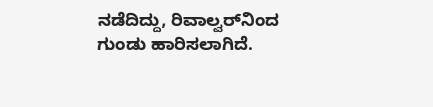ನಡೆದಿದ್ದು, ರಿವಾಲ್ವರ್‌ನಿಂದ ಗುಂಡು ಹಾರಿಸಲಾಗಿದೆ.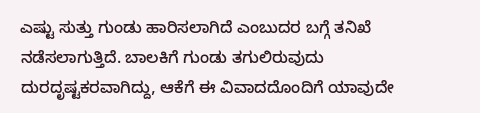ಎಷ್ಟು ಸುತ್ತು ಗುಂಡು ಹಾರಿಸಲಾಗಿದೆ ಎಂಬುದರ ಬಗ್ಗೆ ತನಿಖೆ ನಡೆಸಲಾಗುತ್ತಿದೆ. ಬಾಲಕಿಗೆ ಗುಂಡು ತಗುಲಿರುವುದು ದುರದೃಷ್ಟಕರವಾಗಿದ್ದು, ಆಕೆಗೆ ಈ ವಿವಾದದೊಂದಿಗೆ ಯಾವುದೇ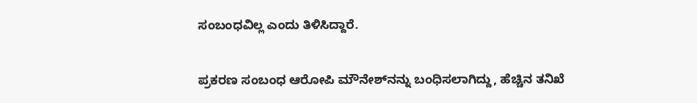ಸಂಬಂಧವಿಲ್ಲ ಎಂದು ತಿಳಿಸಿದ್ದಾರೆ.

ಪ್ರಕರಣ ಸಂಬಂಧ ಆರೋಪಿ ಮೌನೇಶ್‌ನನ್ನು ಬಂಧಿಸಲಾಗಿದ್ದು, ಹೆಚ್ಚಿನ ತನಿಖೆ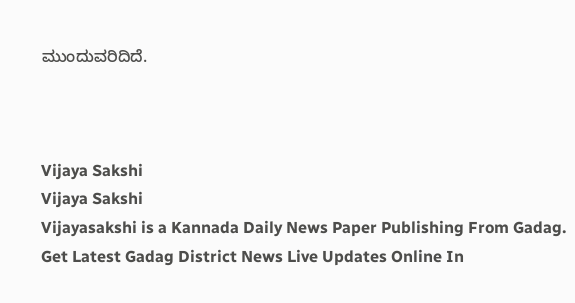ಮುಂದುವರಿದಿದೆ.



Vijaya Sakshi
Vijaya Sakshi
Vijayasakshi is a Kannada Daily News Paper Publishing From Gadag. Get Latest Gadag District News Live Updates Online In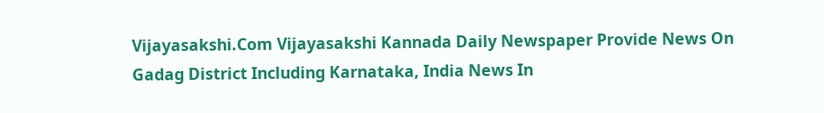Vijayasakshi.Com Vijayasakshi Kannada Daily Newspaper Provide News On Gadag District Including Karnataka, India News In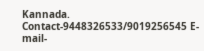Kannada. Contact-9448326533/9019256545 E-mail-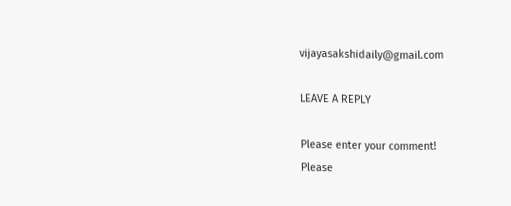vijayasakshidaily@gmail.com

LEAVE A REPLY

Please enter your comment!
Please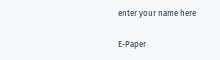enter your name here

E-Paper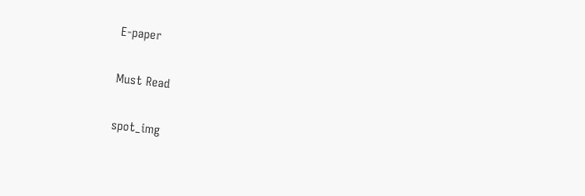E-paper

Must Read

spot_img